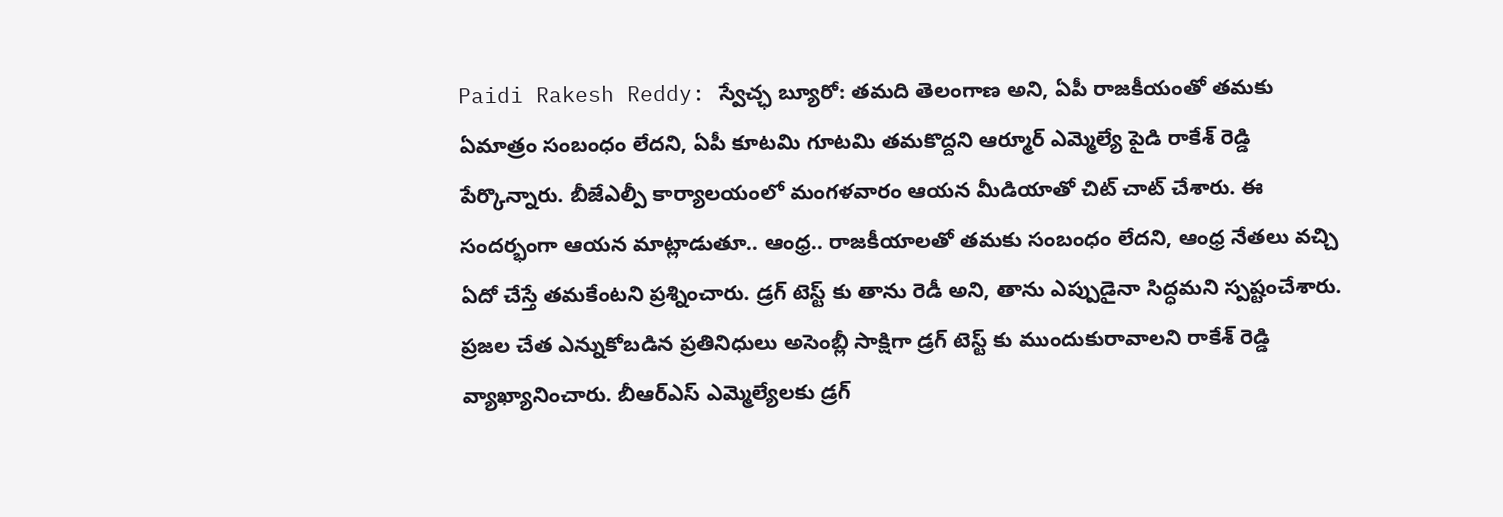Paidi Rakesh Reddy: స్వేచ్ఛ బ్యూరో: తమది తెలంగాణ అని, ఏపీ రాజకీయంతో తమకు ఏమాత్రం సంబంధం లేదని, ఏపీ కూటమి గూటమి తమకొద్దని ఆర్మూర్ ఎమ్మెల్యే పైడి రాకేశ్ రెడ్డి పేర్కొన్నారు. బీజేఎల్పీ కార్యాలయంలో మంగళవారం ఆయన మీడియాతో చిట్ చాట్ చేశారు. ఈ సందర్భంగా ఆయన మాట్లాడుతూ.. ఆంధ్ర.. రాజకీయాలతో తమకు సంబంధం లేదని, ఆంధ్ర నేతలు వచ్చి ఏదో చేస్తే తమకేంటని ప్రశ్నించారు. డ్రగ్ టెస్ట్ కు తాను రెడీ అని, తాను ఎప్పుడైనా సిద్ధమని స్పష్టంచేశారు. ప్రజల చేత ఎన్నుకోబడిన ప్రతినిధులు అసెంబ్లీ సాక్షిగా డ్రగ్ టెస్ట్ కు ముందుకురావాలని రాకేశ్ రెడ్డి వ్యాఖ్యానించారు. బీఆర్ఎస్ ఎమ్మెల్యేలకు డ్రగ్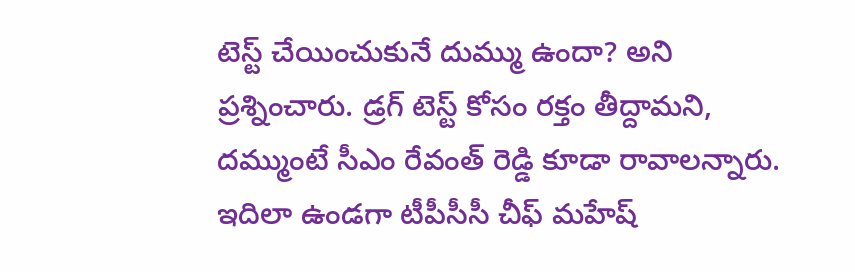టెస్ట్ చేయించుకునే దుమ్ము ఉందా? అని ప్రశ్నించారు. డ్రగ్ టెస్ట్ కోసం రక్తం తీద్దామని, దమ్ముంటే సీఎం రేవంత్ రెడ్డి కూడా రావాలన్నారు.
ఇదిలా ఉండగా టీపీసీసీ చీఫ్ మహేష్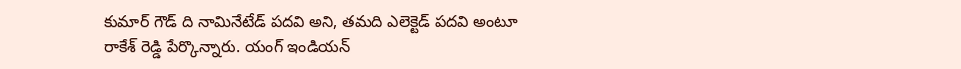కుమార్ గౌడ్ ది నామినేటేడ్ పదవి అని, తమది ఎలెక్టెడ్ పదవి అంటూ రాకేశ్ రెడ్డి పేర్కొన్నారు. యంగ్ ఇండియన్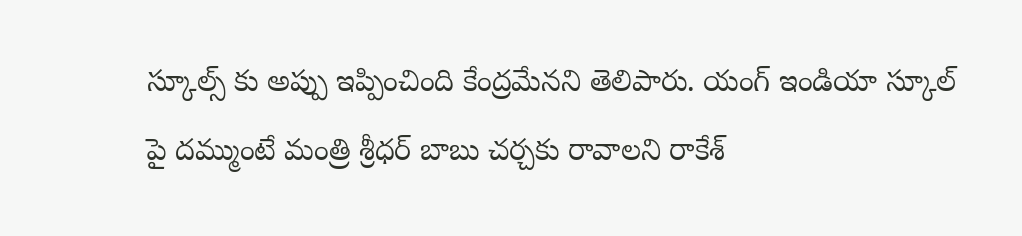స్కూల్స్ కు అప్పు ఇప్పించింది కేంద్రమేనని తెలిపారు. యంగ్ ఇండియా స్కూల్ పై దమ్ముంటే మంత్రి శ్రీధర్ బాబు చర్చకు రావాలని రాకేశ్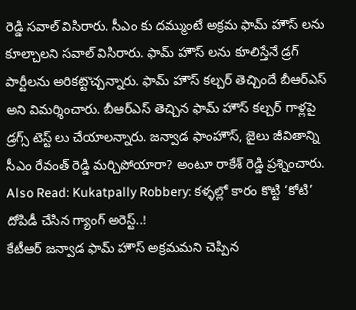రెడ్డి సవాల్ విసిరారు. సీఎం కు దమ్ముంటే అక్రమ ఫామ్ హౌస్ లను కూల్చాలని సవాల్ విసిరారు. ఫామ్ హౌస్ లను కూలిస్తేనే డ్రగ్ పార్టీలను అరికట్టొచ్చన్నారు. ఫామ్ హౌస్ కల్చర్ తెచ్చిందే బీఆర్ఎస్ అని విమర్శించారు. బీఆర్ఎస్ తెచ్చిన ఫామ్ హౌస్ కల్చర్ గాళ్లపై డ్రగ్స్ టెస్ట్ లు చేయాలన్నారు. జన్వాడ ఫాంహౌస్, జైలు జీవితాన్ని సీఎం రేవంత్ రెడ్డి మర్చిపోయారా? అంటూ రాకేశ్ రెడ్డి ప్రశ్నించారు.
Also Read: Kukatpally Robbery: కళ్ళల్లో కారం కొట్టి ‘కోటి’ దోపిడీ చేసిన గ్యాంగ్ అరెస్ట్..!
కేటీఆర్ జన్వాడ ఫామ్ హౌస్ అక్రమమని చెప్పిన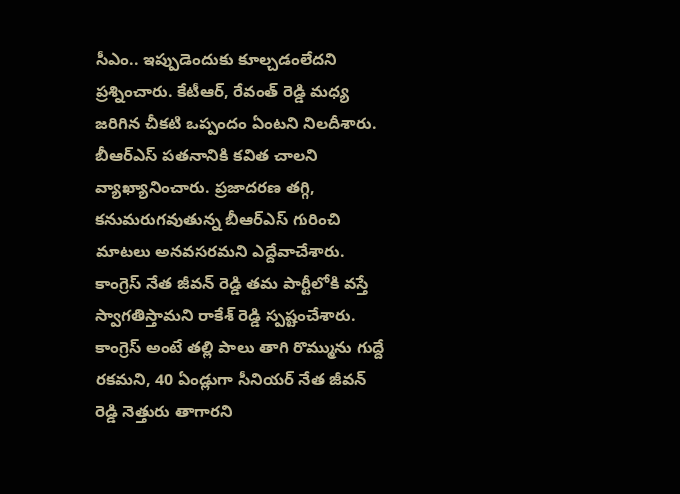సీఎం.. ఇప్పుడెందుకు కూల్చడంలేదని ప్రశ్నించారు. కేటీఆర్, రేవంత్ రెడ్డి మధ్య జరిగిన చీకటి ఒప్పందం ఏంటని నిలదీశారు. బీఆర్ఎస్ పతనానికి కవిత చాలని వ్యాఖ్యానించారు. ప్రజాదరణ తగ్గి, కనుమరుగవుతున్న బీఆర్ఎస్ గురించి మాటలు అనవసరమని ఎద్దేవాచేశారు. కాంగ్రెస్ నేత జీవన్ రెడ్డి తమ పార్టీలోకి వస్తే స్వాగతిస్తామని రాకేశ్ రెడ్డి స్పష్టంచేశారు. కాంగ్రెస్ అంటే తల్లి పాలు తాగి రొమ్మును గుద్దే రకమని, 40 ఏండ్లుగా సీనియర్ నేత జీవన్ రెడ్డి నెత్తురు తాగారని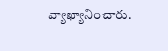వ్యాఖ్యానించారు.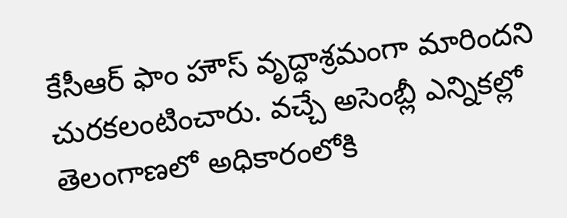కేసీఆర్ ఫాం హౌస్ వృద్ధాశ్రమంగా మారిందని చురకలంటించారు. వచ్చే అసెంబ్లీ ఎన్నికల్లో తెలంగాణలో అధికారంలోకి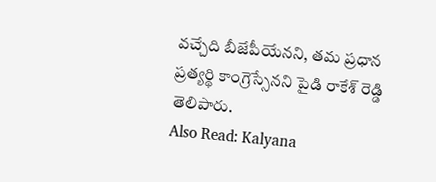వచ్చేది బీజేపీయేనని, తమ ప్రధాన ప్రత్యర్థి కాంగ్రెస్సేనని పైడి రాకేశ్ రెడ్డి తెలిపారు.
Also Read: Kalyana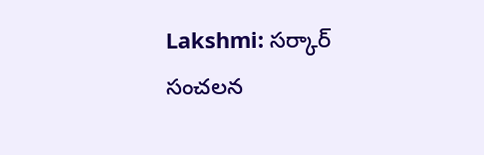Lakshmi: సర్కార్ సంచలన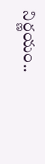నిర్ణయం..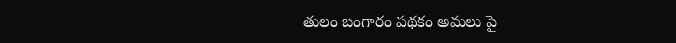తులం బంగారం పథకం అమలు పై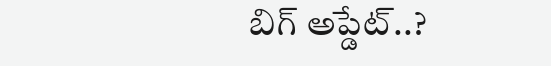బిగ్ అప్డేట్..?